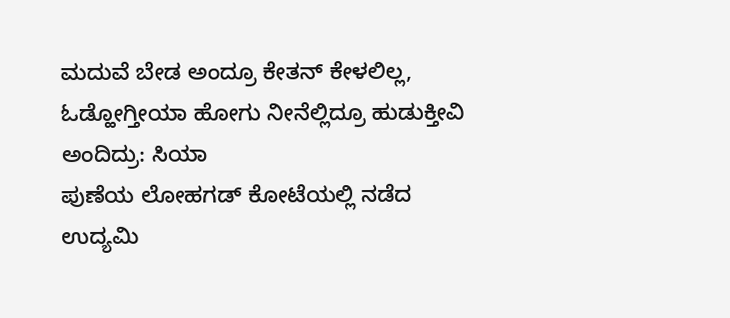ಮದುವೆ ಬೇಡ ಅಂದ್ರೂ ಕೇತನ್ ಕೇಳಲಿಲ್ಲ, ಓಡ್ಹೋಗ್ತೀಯಾ ಹೋಗು ನೀನೆಲ್ಲಿದ್ರೂ ಹುಡುಕ್ತೀವಿ ಅಂದಿದ್ರು: ಸಿಯಾ
ಪುಣೆಯ ಲೋಹಗಡ್ ಕೋಟೆಯಲ್ಲಿ ನಡೆದ ಉದ್ಯಮಿ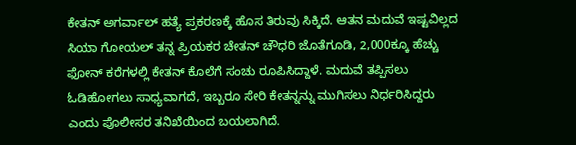ಕೇತನ್ ಅಗರ್ವಾಲ್ ಹತ್ಯೆ ಪ್ರಕರಣಕ್ಕೆ ಹೊಸ ತಿರುವು ಸಿಕ್ಕಿದೆ. ಆತನ ಮದುವೆ ಇಷ್ಟವಿಲ್ಲದ ಸಿಯಾ ಗೋಯಲ್ ತನ್ನ ಪ್ರಿಯಕರ ಚೇತನ್ ಚೌಧರಿ ಜೊತೆಗೂಡಿ, 2,000ಕ್ಕೂ ಹೆಚ್ಚು ಫೋನ್ ಕರೆಗಳಲ್ಲಿ ಕೇತನ್ ಕೊಲೆಗೆ ಸಂಚು ರೂಪಿಸಿದ್ದಾಳೆ. ಮದುವೆ ತಪ್ಪಿಸಲು ಓಡಿಹೋಗಲು ಸಾಧ್ಯವಾಗದೆ, ಇಬ್ಬರೂ ಸೇರಿ ಕೇತನ್ನನ್ನು ಮುಗಿಸಲು ನಿರ್ಧರಿಸಿದ್ದರು ಎಂದು ಪೊಲೀಸರ ತನಿಖೆಯಿಂದ ಬಯಲಾಗಿದೆ.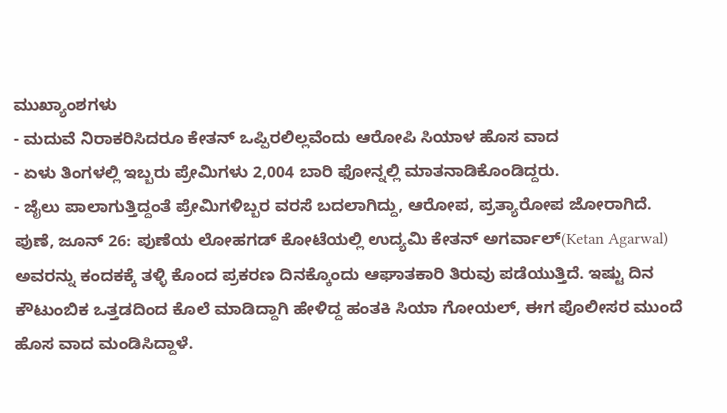ಮುಖ್ಯಾಂಶಗಳು
- ಮದುವೆ ನಿರಾಕರಿಸಿದರೂ ಕೇತನ್ ಒಪ್ಪಿರಲಿಲ್ಲವೆಂದು ಆರೋಪಿ ಸಿಯಾಳ ಹೊಸ ವಾದ
- ಏಳು ತಿಂಗಳಲ್ಲಿ ಇಬ್ಬರು ಪ್ರೇಮಿಗಳು 2,004 ಬಾರಿ ಫೋನ್ನಲ್ಲಿ ಮಾತನಾಡಿಕೊಂಡಿದ್ದರು.
- ಜೈಲು ಪಾಲಾಗುತ್ತಿದ್ದಂತೆ ಪ್ರೇಮಿಗಳಿಬ್ಬರ ವರಸೆ ಬದಲಾಗಿದ್ದು, ಆರೋಪ, ಪ್ರತ್ಯಾರೋಪ ಜೋರಾಗಿದೆ.
ಪುಣೆ, ಜೂನ್ 26: ಪುಣೆಯ ಲೋಹಗಡ್ ಕೋಟೆಯಲ್ಲಿ ಉದ್ಯಮಿ ಕೇತನ್ ಅಗರ್ವಾಲ್(Ketan Agarwal) ಅವರನ್ನು ಕಂದಕಕ್ಕೆ ತಳ್ಳಿ ಕೊಂದ ಪ್ರಕರಣ ದಿನಕ್ಕೊಂದು ಆಘಾತಕಾರಿ ತಿರುವು ಪಡೆಯುತ್ತಿದೆ. ಇಷ್ಟು ದಿನ ಕೌಟುಂಬಿಕ ಒತ್ತಡದಿಂದ ಕೊಲೆ ಮಾಡಿದ್ದಾಗಿ ಹೇಳಿದ್ದ ಹಂತಕಿ ಸಿಯಾ ಗೋಯಲ್, ಈಗ ಪೊಲೀಸರ ಮುಂದೆ ಹೊಸ ವಾದ ಮಂಡಿಸಿದ್ದಾಳೆ.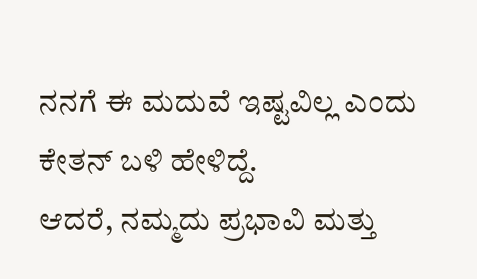ನನಗೆ ಈ ಮದುವೆ ಇಷ್ಟವಿಲ್ಲ ಎಂದು ಕೇತನ್ ಬಳಿ ಹೇಳಿದ್ದೆ.
ಆದರೆ, ನಮ್ಮದು ಪ್ರಭಾವಿ ಮತ್ತು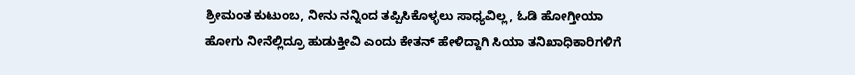ಶ್ರೀಮಂತ ಕುಟುಂಬ, ನೀನು ನನ್ನಿಂದ ತಪ್ಪಿಸಿಕೊಳ್ಳಲು ಸಾಧ್ಯವಿಲ್ಲ, ಓಡಿ ಹೋಗ್ತೀಯಾ ಹೋಗು ನೀನೆಲ್ಲಿದ್ರೂ ಹುಡುಕ್ತೀವಿ ಎಂದು ಕೇತನ್ ಹೇಳಿದ್ದಾಗಿ ಸಿಯಾ ತನಿಖಾಧಿಕಾರಿಗಳಿಗೆ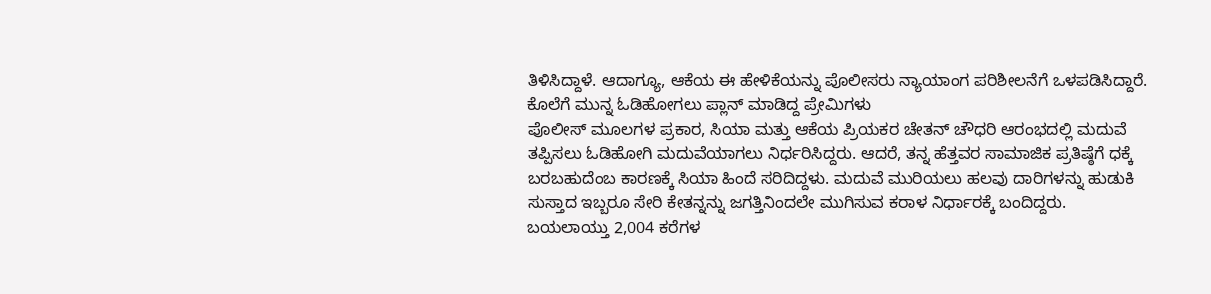ತಿಳಿಸಿದ್ದಾಳೆ. ಆದಾಗ್ಯೂ, ಆಕೆಯ ಈ ಹೇಳಿಕೆಯನ್ನು ಪೊಲೀಸರು ನ್ಯಾಯಾಂಗ ಪರಿಶೀಲನೆಗೆ ಒಳಪಡಿಸಿದ್ದಾರೆ.
ಕೊಲೆಗೆ ಮುನ್ನ ಓಡಿಹೋಗಲು ಪ್ಲಾನ್ ಮಾಡಿದ್ದ ಪ್ರೇಮಿಗಳು
ಪೊಲೀಸ್ ಮೂಲಗಳ ಪ್ರಕಾರ, ಸಿಯಾ ಮತ್ತು ಆಕೆಯ ಪ್ರಿಯಕರ ಚೇತನ್ ಚೌಧರಿ ಆರಂಭದಲ್ಲಿ ಮದುವೆ ತಪ್ಪಿಸಲು ಓಡಿಹೋಗಿ ಮದುವೆಯಾಗಲು ನಿರ್ಧರಿಸಿದ್ದರು. ಆದರೆ, ತನ್ನ ಹೆತ್ತವರ ಸಾಮಾಜಿಕ ಪ್ರತಿಷ್ಠೆಗೆ ಧಕ್ಕೆ ಬರಬಹುದೆಂಬ ಕಾರಣಕ್ಕೆ ಸಿಯಾ ಹಿಂದೆ ಸರಿದಿದ್ದಳು. ಮದುವೆ ಮುರಿಯಲು ಹಲವು ದಾರಿಗಳನ್ನು ಹುಡುಕಿ ಸುಸ್ತಾದ ಇಬ್ಬರೂ ಸೇರಿ ಕೇತನ್ನನ್ನು ಜಗತ್ತಿನಿಂದಲೇ ಮುಗಿಸುವ ಕರಾಳ ನಿರ್ಧಾರಕ್ಕೆ ಬಂದಿದ್ದರು.
ಬಯಲಾಯ್ತು 2,004 ಕರೆಗಳ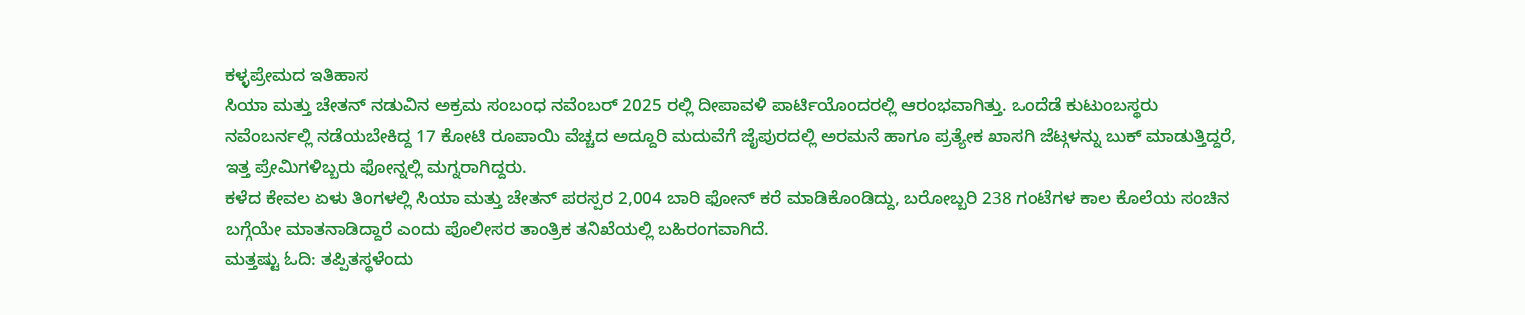ಕಳ್ಳಪ್ರೇಮದ ಇತಿಹಾಸ
ಸಿಯಾ ಮತ್ತು ಚೇತನ್ ನಡುವಿನ ಅಕ್ರಮ ಸಂಬಂಧ ನವೆಂಬರ್ 2025 ರಲ್ಲಿ ದೀಪಾವಳಿ ಪಾರ್ಟಿಯೊಂದರಲ್ಲಿ ಆರಂಭವಾಗಿತ್ತು. ಒಂದೆಡೆ ಕುಟುಂಬಸ್ಥರು ನವೆಂಬರ್ನಲ್ಲಿ ನಡೆಯಬೇಕಿದ್ದ 17 ಕೋಟಿ ರೂಪಾಯಿ ವೆಚ್ಚದ ಅದ್ದೂರಿ ಮದುವೆಗೆ ಜೈಪುರದಲ್ಲಿ ಅರಮನೆ ಹಾಗೂ ಪ್ರತ್ಯೇಕ ಖಾಸಗಿ ಜೆಟ್ಗಳನ್ನು ಬುಕ್ ಮಾಡುತ್ತಿದ್ದರೆ, ಇತ್ತ ಪ್ರೇಮಿಗಳಿಬ್ಬರು ಫೋನ್ನಲ್ಲಿ ಮಗ್ನರಾಗಿದ್ದರು.
ಕಳೆದ ಕೇವಲ ಏಳು ತಿಂಗಳಲ್ಲಿ ಸಿಯಾ ಮತ್ತು ಚೇತನ್ ಪರಸ್ಪರ 2,004 ಬಾರಿ ಫೋನ್ ಕರೆ ಮಾಡಿಕೊಂಡಿದ್ದು, ಬರೋಬ್ಬರಿ 238 ಗಂಟೆಗಳ ಕಾಲ ಕೊಲೆಯ ಸಂಚಿನ ಬಗ್ಗೆಯೇ ಮಾತನಾಡಿದ್ದಾರೆ ಎಂದು ಪೊಲೀಸರ ತಾಂತ್ರಿಕ ತನಿಖೆಯಲ್ಲಿ ಬಹಿರಂಗವಾಗಿದೆ.
ಮತ್ತಷ್ಟು ಓದಿ: ತಪ್ಪಿತಸ್ಥಳೆಂದು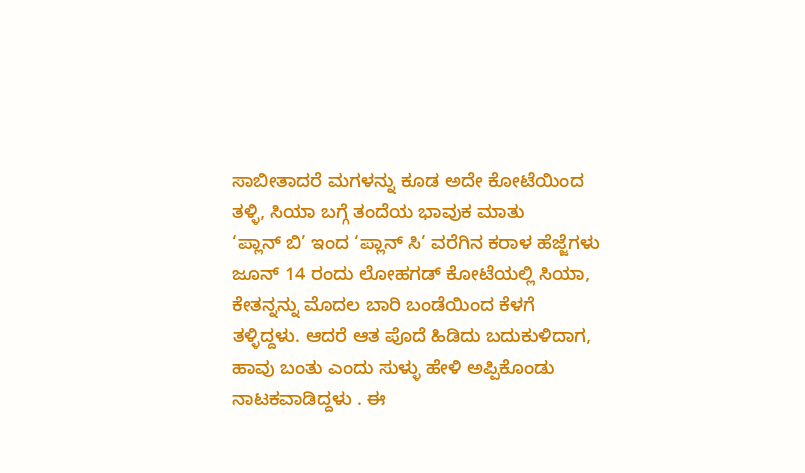ಸಾಬೀತಾದರೆ ಮಗಳನ್ನು ಕೂಡ ಅದೇ ಕೋಟೆಯಿಂದ ತಳ್ಳಿ, ಸಿಯಾ ಬಗ್ಗೆ ತಂದೆಯ ಭಾವುಕ ಮಾತು
‘ಪ್ಲಾನ್ ಬಿ’ ಇಂದ ‘ಪ್ಲಾನ್ ಸಿ’ ವರೆಗಿನ ಕರಾಳ ಹೆಜ್ಜೆಗಳು
ಜೂನ್ 14 ರಂದು ಲೋಹಗಡ್ ಕೋಟೆಯಲ್ಲಿ ಸಿಯಾ, ಕೇತನ್ನನ್ನು ಮೊದಲ ಬಾರಿ ಬಂಡೆಯಿಂದ ಕೆಳಗೆ ತಳ್ಳಿದ್ದಳು. ಆದರೆ ಆತ ಪೊದೆ ಹಿಡಿದು ಬದುಕುಳಿದಾಗ, ಹಾವು ಬಂತು ಎಂದು ಸುಳ್ಳು ಹೇಳಿ ಅಪ್ಪಿಕೊಂಡು ನಾಟಕವಾಡಿದ್ದಳು . ಈ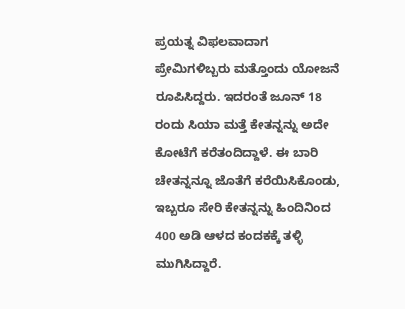ಪ್ರಯತ್ನ ವಿಫಲವಾದಾಗ ಪ್ರೇಮಿಗಳಿಬ್ಬರು ಮತ್ತೊಂದು ಯೋಜನೆ ರೂಪಿಸಿದ್ದರು. ಇದರಂತೆ ಜೂನ್ 18 ರಂದು ಸಿಯಾ ಮತ್ತೆ ಕೇತನ್ನನ್ನು ಅದೇ ಕೋಟೆಗೆ ಕರೆತಂದಿದ್ದಾಳೆ. ಈ ಬಾರಿ ಚೇತನ್ನನ್ನೂ ಜೊತೆಗೆ ಕರೆಯಿಸಿಕೊಂಡು, ಇಬ್ಬರೂ ಸೇರಿ ಕೇತನ್ನನ್ನು ಹಿಂದಿನಿಂದ 400 ಅಡಿ ಆಳದ ಕಂದಕಕ್ಕೆ ತಳ್ಳಿ ಮುಗಿಸಿದ್ದಾರೆ.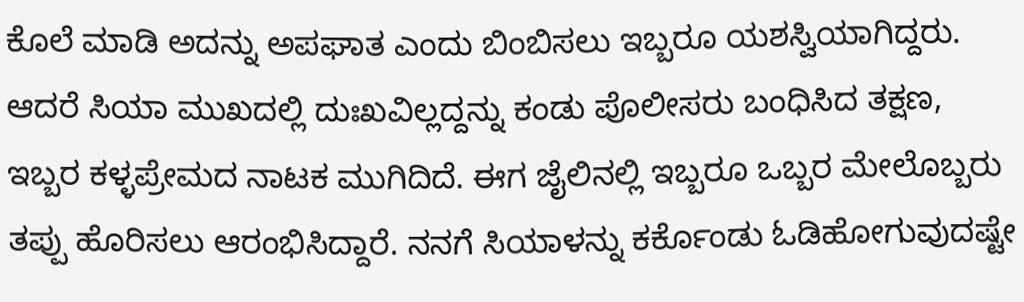ಕೊಲೆ ಮಾಡಿ ಅದನ್ನು ಅಪಘಾತ ಎಂದು ಬಿಂಬಿಸಲು ಇಬ್ಬರೂ ಯಶಸ್ವಿಯಾಗಿದ್ದರು. ಆದರೆ ಸಿಯಾ ಮುಖದಲ್ಲಿ ದುಃಖವಿಲ್ಲದ್ದನ್ನು ಕಂಡು ಪೊಲೀಸರು ಬಂಧಿಸಿದ ತಕ್ಷಣ, ಇಬ್ಬರ ಕಳ್ಳಪ್ರೇಮದ ನಾಟಕ ಮುಗಿದಿದೆ. ಈಗ ಜೈಲಿನಲ್ಲಿ ಇಬ್ಬರೂ ಒಬ್ಬರ ಮೇಲೊಬ್ಬರು ತಪ್ಪು ಹೊರಿಸಲು ಆರಂಭಿಸಿದ್ದಾರೆ. ನನಗೆ ಸಿಯಾಳನ್ನು ಕರ್ಕೊಂಡು ಓಡಿಹೋಗುವುದಷ್ಟೇ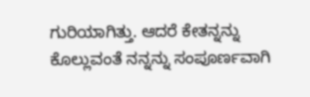ಗುರಿಯಾಗಿತ್ತು. ಆದರೆ ಕೇತನ್ನನ್ನು ಕೊಲ್ಲುವಂತೆ ನನ್ನನ್ನು ಸಂಪೂರ್ಣವಾಗಿ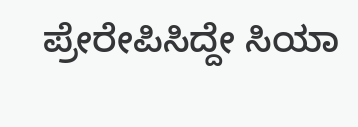ಪ್ರೇರೇಪಿಸಿದ್ದೇ ಸಿಯಾ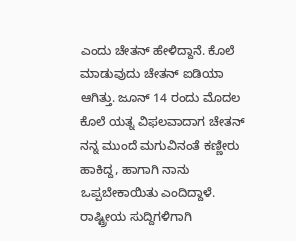ಎಂದು ಚೇತನ್ ಹೇಳಿದ್ದಾನೆ. ಕೊಲೆ ಮಾಡುವುದು ಚೇತನ್ ಐಡಿಯಾ ಆಗಿತ್ತು. ಜೂನ್ 14 ರಂದು ಮೊದಲ ಕೊಲೆ ಯತ್ನ ವಿಫಲವಾದಾಗ ಚೇತನ್ ನನ್ನ ಮುಂದೆ ಮಗುವಿನಂತೆ ಕಣ್ಣೀರು ಹಾಕಿದ್ದ, ಹಾಗಾಗಿ ನಾನು ಒಪ್ಪಬೇಕಾಯಿತು ಎಂದಿದ್ದಾಳೆ.
ರಾಷ್ಟ್ರೀಯ ಸುದ್ದಿಗಳಿಗಾಗಿ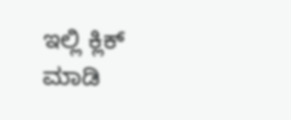ಇಲ್ಲಿ ಕ್ಲಿಕ್ ಮಾಡಿ